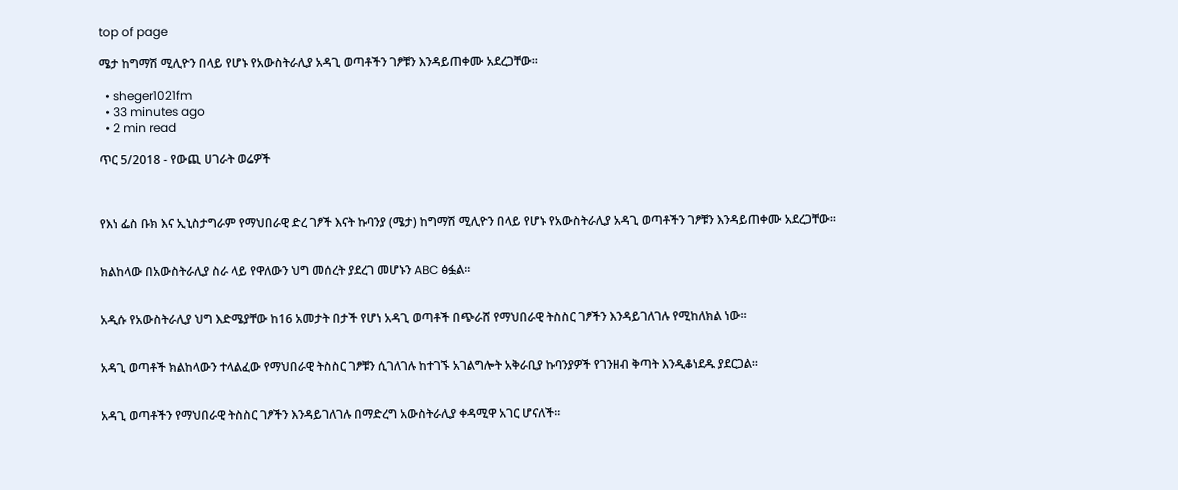top of page

ሜታ ከግማሽ ሚሊዮን በላይ የሆኑ የአውስትራሊያ አዳጊ ወጣቶችን ገፆቹን እንዳይጠቀሙ አደረጋቸው፡፡

  • sheger1021fm
  • 33 minutes ago
  • 2 min read

ጥር 5/2018 - የውጪ ሀገራት ወሬዎች



የእነ ፌስ ቡክ እና ኢኒስታግራም የማህበራዊ ድረ ገፆች እናት ኩባንያ (ሜታ) ከግማሽ ሚሊዮን በላይ የሆኑ የአውስትራሊያ አዳጊ ወጣቶችን ገፆቹን እንዳይጠቀሙ አደረጋቸው፡፡


ክልከላው በአውስትራሊያ ስራ ላይ የዋለውን ህግ መሰረት ያደረገ መሆኑን ABC ፅፏል፡፡


አዲሱ የአውስትራሊያ ህግ እድሜያቸው ከ16 አመታት በታች የሆነ አዳጊ ወጣቶች በጭራሸ የማህበራዊ ትስስር ገፆችን እንዳይገለገሉ የሚከለክል ነው፡፡


አዳጊ ወጣቶች ክልከላውን ተላልፈው የማህበራዊ ትስስር ገፆቹን ሲገለገሉ ከተገኙ አገልግሎት አቅራቢያ ኩባንያዎች የገንዘብ ቅጣት እንዲቆነደዱ ያደርጋል፡፡


አዳጊ ወጣቶችን የማህበራዊ ትስስር ገፆችን እንዳይገለገሉ በማድረግ አውስትራሊያ ቀዳሚዋ አገር ሆናለች፡፡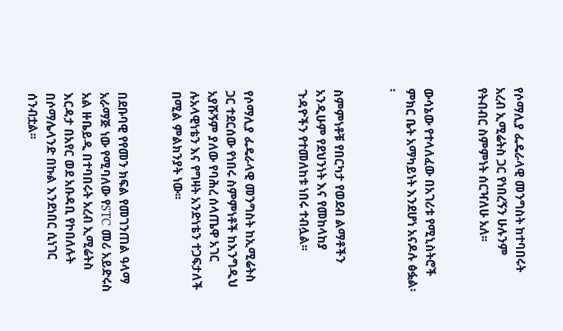የሶማሊያ ፌዴራላዊ መንግስት ከተባበሩት አረብ ኢሚሬትስ ጋር የነበረኝን ሁሉንም የትብብር ስምምነት ሰርዣለሁ አለ፡፡


ውሳኔው የተላለፈው በአገሪቱ የሚኒስትሮች ምክር ቤት አማካይነት እንደሆነ አናዶሉ ፅፏል፡፡


ስምምነቶቹ የበርካታ የወደብ ልማቶችን አንዲሁም የደህንነት እና የመከላከያ ጉዳዮችን የተመለከቱ ነበሩ ተብሏል፡፡


የሶማሊያ ፌዴራላዊ መንግስት ከኢሚሬትስ ጋር ተደርሰው የነበሩ ስምምነቶች ከእንግዲህ አያሹኝም ያለው የባሕረ ሰላጤዋ አገር ሉአላዊነቴን እና የግዛት አንድነቴን ተጋፍታለች በሚል ምልክንያት ነው፡፡


በደቡባዊ የየመን ክፍል የመገንጠል ዓላማ አራማጅ ነው የሚባለው የSTC መሪ አይድሩስ አል ዙቤይዲ በተባበሩት አረብ ኢሚሬትስ እርዳታ በአየር ወደ አቡዳቢ የኮበለሉት በሶማሌላንድ በኩል እንደነበር ሲነገር ሰንብቷል፡፡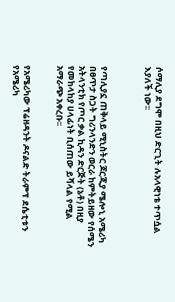ሶማሊያ ደግሞ በዚህ ድርጊት ሉአላዊነቴ ተጥሷል እያለች ነው፡፡



የጣሊያኗ ጠቅላይ ሚኒስትር ጆርጂያ ሜሎኒ አሜሪካ በፀጥታ ስጋት ግሪንላንድን ወርራ ከምትይዘው የሰሜን አትላንቲክ የጦር ቃል ኪዳን ድርጅት (ኔቶ) በዚያ የመከላከያ ሀላፊነት ቢሰጠው ይሻላል የሚል አማራጭ አቀረቡ፡፡


የአሜሪካው ፕሬዘዳንት ዶናልድ ትራምፕ ደሴቲቱን የአሜሪካ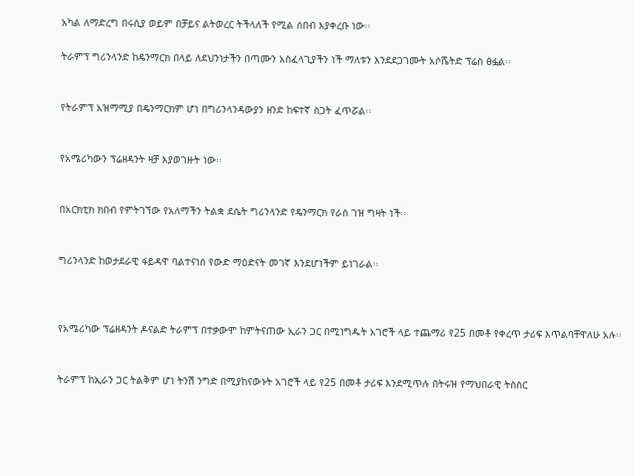አካል ለማድረግ በሩሲያ ወይም በቻይና ልትወረር ትችላለች የሚል ሰበብ እያቀረቡ ነው፡፡

ትራምፕ ግሪንላንድ ከዴንማርክ በላይ ለደህንነታችን በጣሙን አስፈላጊያችን ነች ማለቱን እንደደጋገሙት አሶሼትድ ፕሬስ ፅፏል፡፡


የትራምፕ አዝማሚያ በዴንማርክም ሆነ በግሪንላንዳውያን ዘንድ ከፍተኛ ስጋት ፈጥሯል፡፡


የአሜሪካውን ፕሬዘዳንት ዛቻ እያወገዙት ነው፡፡


በአርክቲክ ክበብ የምትገኘው የአለማችን ትልቋ ደሴት ግሪንላንድ የዴንማርክ የራስ ገዝ ግዛት ነች፡፡


ግሪንላንድ ከወታደራዊ ፋይዳዋ ባልተናነሰ የውድ ማዕድናት መገኛ እንደሆነችም ይነገራል፡፡



የአሜሪካው ፕሬዘዳንት ዶናልድ ትራምፕ በተቃውሞ ከምትናጠው ኢራን ጋር በሚነግዱት አገሮች ላይ ተጨማሪ የ25 በመቶ የቀረጥ ታሪፍ እጥልባቸዋለሁ አሉ፡፡


ትራምፕ ከኢራን ጋር ትልቅም ሆነ ትንሽ ንግድ በሚያከናውኑት አገሮች ላይ የ25 በመቶ ታሪፍ እንደሚጥሉ በትሩዝ የማህበራዊ ትስስር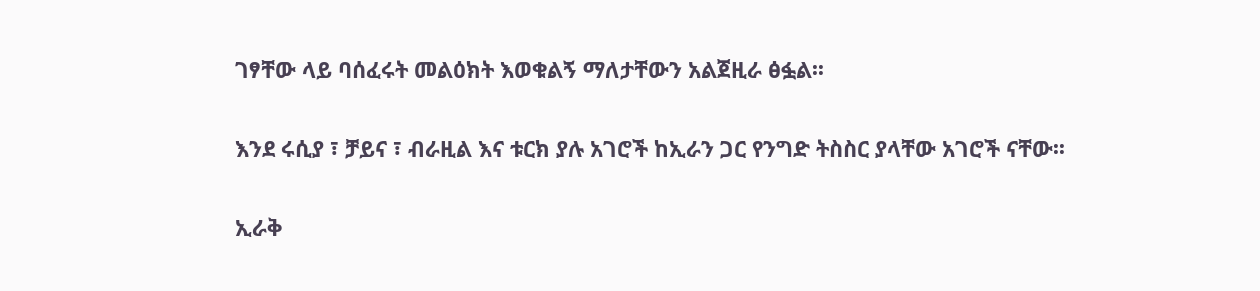ገፃቸው ላይ ባሰፈሩት መልዕክት እወቁልኝ ማለታቸውን አልጀዚራ ፅፏል፡፡


እንደ ሩሲያ ፣ ቻይና ፣ ብራዚል እና ቱርክ ያሉ አገሮች ከኢራን ጋር የንግድ ትስስር ያላቸው አገሮች ናቸው፡፡


ኢራቅ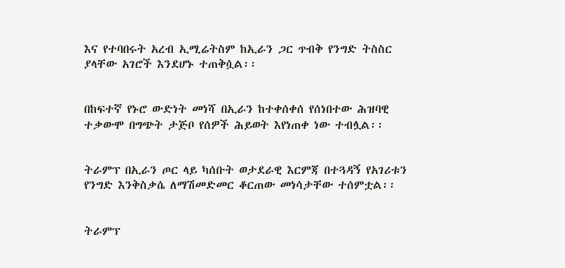እና የተባበሩት አረብ ኢሚሬትስም ከኢራን ጋር ጥብቅ የንግድ ትስስር ያላቸው አገሮች እንደሆኑ ተጠቅሷል፡፡


በከፍተኛ የኑሮ ውድነት መነሻ በኢራን ከተቀሰቀሰ የሰነበተው ሕዝባዊ ተቃውሞ በግጭት ታጅቦ የሰዎች ሕይወት እየነጠቀ ነው ተብሏል፡፡


ትራምፕ በኢራን ጦር ላይ ካሰቡት ወታደራዊ እርምጃ በተጓዳኝ የአገሪቱን የንግድ እንቅስቃሴ ለማሽመድመር ቆርጠው መነሳታቸው ተሰምቷል፡፡


ትራምፕ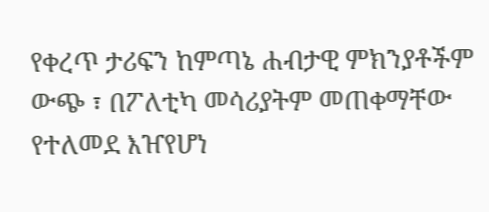የቀረጥ ታሪፍን ከምጣኔ ሐብታዊ ምክንያቶችም ውጭ ፣ በፖለቲካ መሳሪያትም መጠቀማቸው የተለመደ እዠየሆነ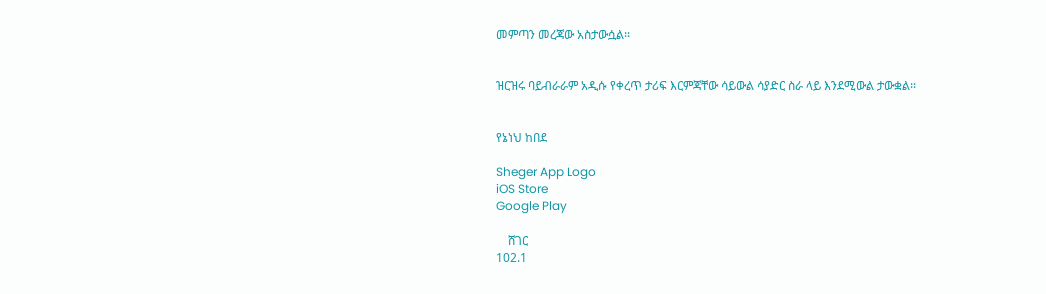መምጣን መረጃው አስታውሷል፡፡


ዝርዝሩ ባይብራራም አዲሱ የቀረጥ ታሪፍ እርምጃቸው ሳይውል ሳያድር ስራ ላይ እንደሚውል ታውቋል፡፡


የኔነህ ከበደ

Sheger App Logo
iOS Store
Google Play

    ሸገር
102.1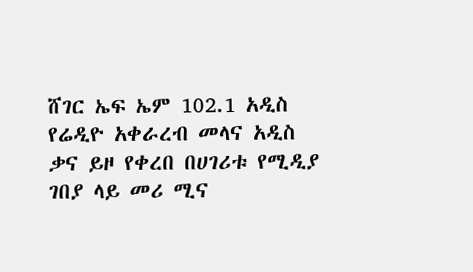ሸገር ኤፍ ኤም 102.1 አዲስ የሬዲዮ አቀራረብ መላና አዲስ ቃና ይዞ የቀረበ በሀገሪቱ የሚዲያ ገበያ ላይ መሪ ሚና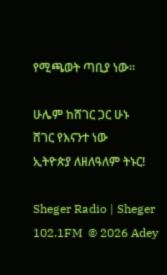የሚጫወት ጣቢያ ነው፡፡

ሁሌም ከሸገር ጋር ሁኑ
ሸገር የእናንተ ነው
ኢትዮጵያ ለዘለዓለም ትኑር!

Sheger Radio | Sheger 102.1FM  © 2026 Adey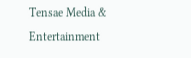Tensae Media & Entertainment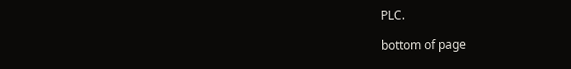PLC.

bottom of page